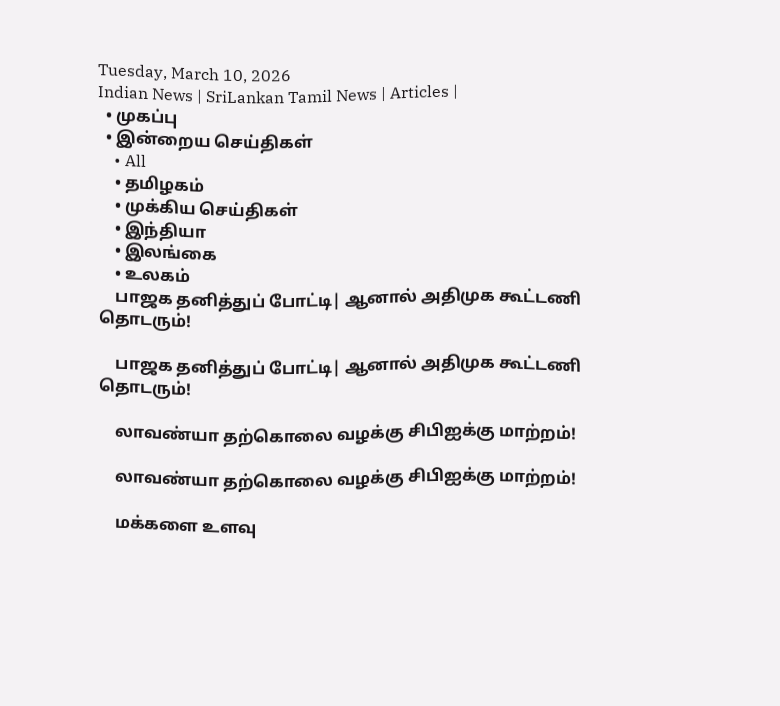Tuesday, March 10, 2026
Indian News | SriLankan Tamil News | Articles |
  • முகப்பு
  • இன்றைய செய்திகள்
    • All
    • தமிழகம்
    • முக்கிய செய்திகள்
    • இந்தியா
    • இலங்கை
    • உலகம்
    பாஜக தனித்துப் போட்டி| ஆனால் அதிமுக கூட்டணி தொடரும்!

    பாஜக தனித்துப் போட்டி| ஆனால் அதிமுக கூட்டணி தொடரும்!

    லாவண்யா தற்கொலை வழக்கு சிபிஐக்கு மாற்றம்!

    லாவண்யா தற்கொலை வழக்கு சிபிஐக்கு மாற்றம்!

    மக்களை உளவு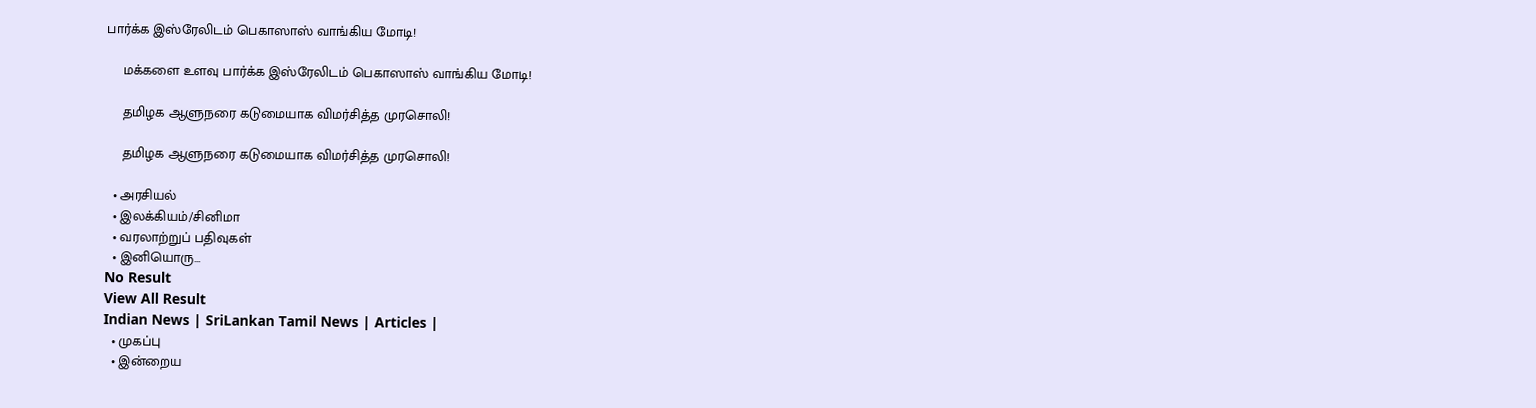பார்க்க இஸ்ரேலிடம் பெகாஸாஸ் வாங்கிய மோடி!

    மக்களை உளவு பார்க்க இஸ்ரேலிடம் பெகாஸாஸ் வாங்கிய மோடி!

    தமிழக ஆளுநரை கடுமையாக விமர்சித்த முரசொலி!

    தமிழக ஆளுநரை கடுமையாக விமர்சித்த முரசொலி!

  • அரசியல்
  • இலக்கியம்/சினிமா
  • வரலாற்றுப் பதிவுகள்
  • இனியொரு…
No Result
View All Result
Indian News | SriLankan Tamil News | Articles |
  • முகப்பு
  • இன்றைய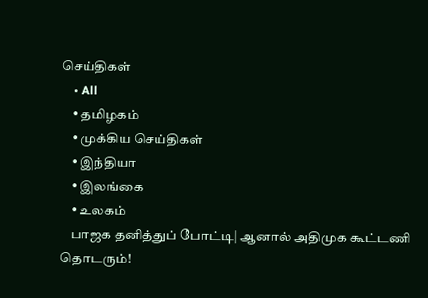செய்திகள்
    • All
    • தமிழகம்
    • முக்கிய செய்திகள்
    • இந்தியா
    • இலங்கை
    • உலகம்
    பாஜக தனித்துப் போட்டி| ஆனால் அதிமுக கூட்டணி தொடரும்!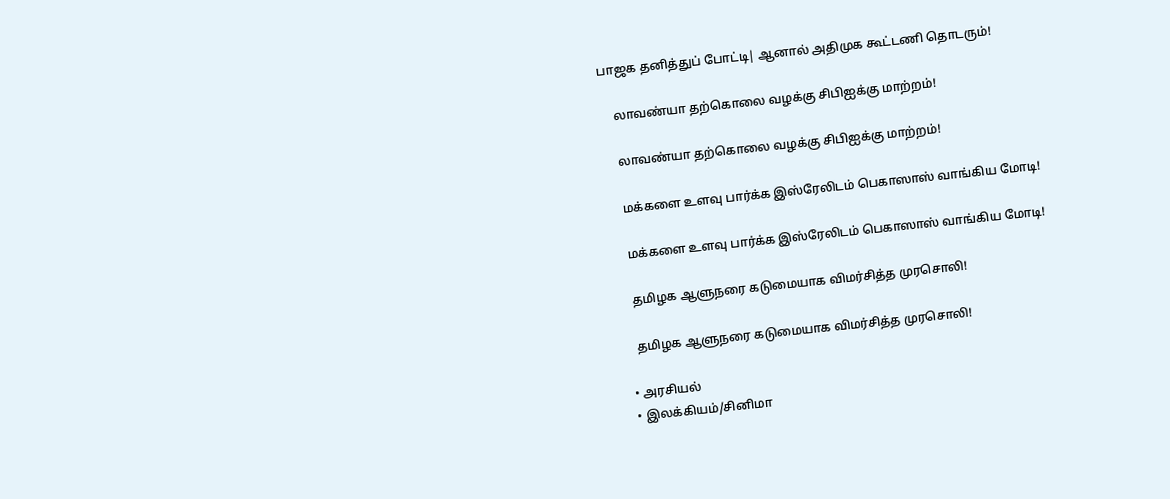பாஜக தனித்துப் போட்டி| ஆனால் அதிமுக கூட்டணி தொடரும்!

    லாவண்யா தற்கொலை வழக்கு சிபிஐக்கு மாற்றம்!

    லாவண்யா தற்கொலை வழக்கு சிபிஐக்கு மாற்றம்!

    மக்களை உளவு பார்க்க இஸ்ரேலிடம் பெகாஸாஸ் வாங்கிய மோடி!

    மக்களை உளவு பார்க்க இஸ்ரேலிடம் பெகாஸாஸ் வாங்கிய மோடி!

    தமிழக ஆளுநரை கடுமையாக விமர்சித்த முரசொலி!

    தமிழக ஆளுநரை கடுமையாக விமர்சித்த முரசொலி!

  • அரசியல்
  • இலக்கியம்/சினிமா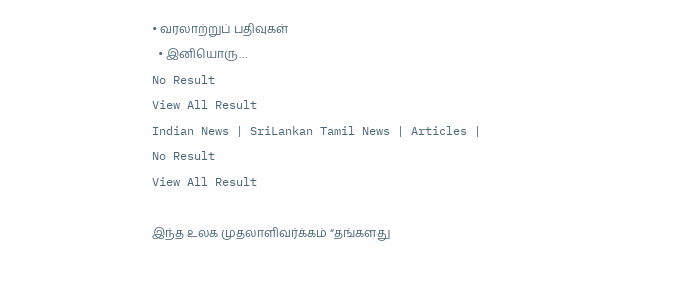• வரலாற்றுப் பதிவுகள்
  • இனியொரு…
No Result
View All Result
Indian News | SriLankan Tamil News | Articles |
No Result
View All Result

இந்த உலக முதலாளிவர்க்கம் “தங்களது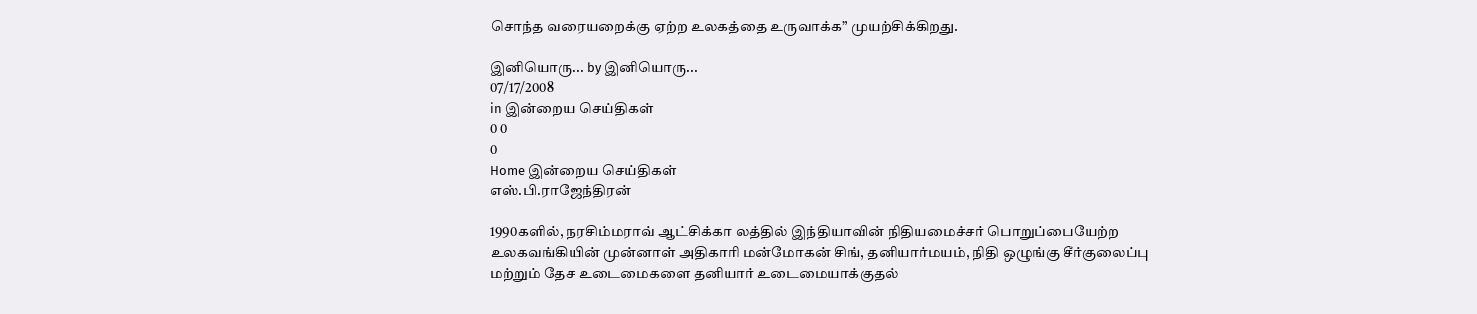சொந்த வரையறைக்கு ஏற்ற உலகத்தை உருவாக்க” முயற்சிக்கிறது.

இனியொரு... by இனியொரு...
07/17/2008
in இன்றைய செய்திகள்
0 0
0
Home இன்றைய செய்திகள்
எஸ்.பி.ராஜேந்திரன்

1990களில், நரசிம்மராவ் ஆட்சிக்கா லத்தில் இந்தியாவின் நிதியமைச்சர் பொறுப்பையேற்ற உலகவங்கியின் முன்னாள் அதிகாரி மன்மோகன் சிங், தனியார்மயம், நிதி ஒழுங்கு சீர்குலைப்பு மற்றும் தேச உடைமைகளை தனியார் உடைமையாக்குதல்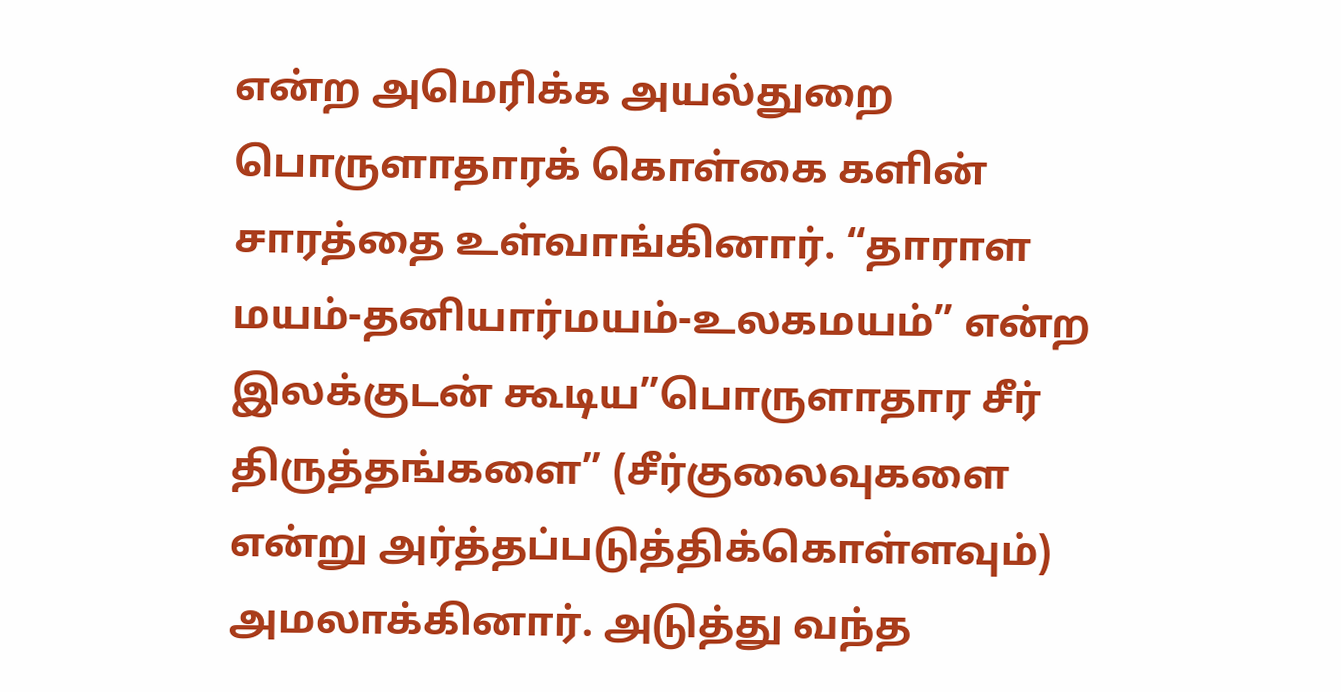என்ற அமெரிக்க அயல்துறை பொருளாதாரக் கொள்கை களின் சாரத்தை உள்வாங்கினார். “தாராள மயம்-தனியார்மயம்-உலகமயம்” என்ற இலக்குடன் கூடிய”பொருளாதார சீர் திருத்தங்களை” (சீர்குலைவுகளை என்று அர்த்தப்படுத்திக்கொள்ளவும்) அமலாக்கினார். அடுத்து வந்த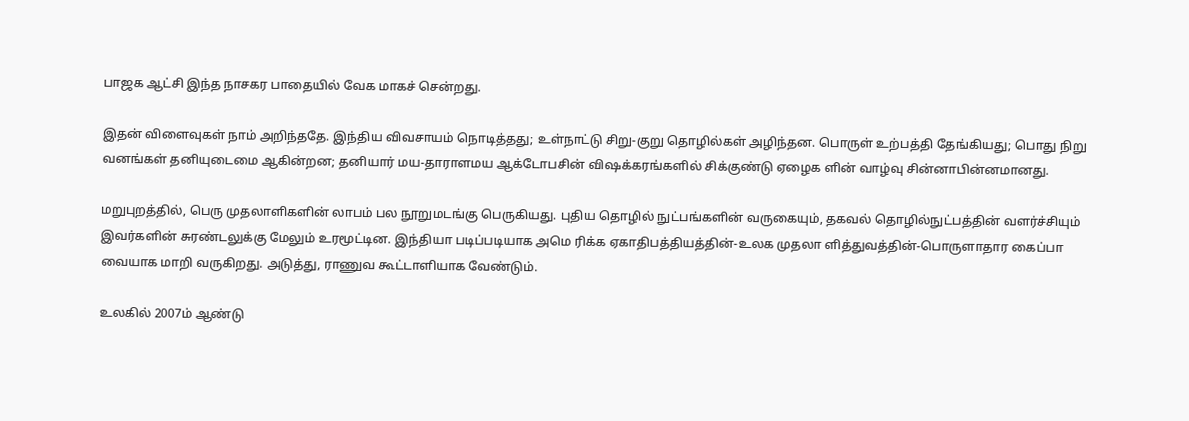பாஜக ஆட்சி இந்த நாசகர பாதையில் வேக மாகச் சென்றது.

இதன் விளைவுகள் நாம் அறிந்ததே. இந்திய விவசாயம் நொடித்தது; உள்நாட்டு சிறு-குறு தொழில்கள் அழிந்தன. பொருள் உற்பத்தி தேங்கியது; பொது நிறு வனங்கள் தனியுடைமை ஆகின்றன; தனியார் மய-தாராளமய ஆக்டோபசின் விஷக்கரங்களில் சிக்குண்டு ஏழைக ளின் வாழ்வு சின்னாபின்னமானது.

மறுபுறத்தில், பெரு முதலாளிகளின் லாபம் பல நூறுமடங்கு பெருகியது. புதிய தொழில் நுட்பங்களின் வருகையும், தகவல் தொழில்நுட்பத்தின் வளர்ச்சியும் இவர்களின் சுரண்டலுக்கு மேலும் உரமூட்டின. இந்தியா படிப்படியாக அமெ ரிக்க ஏகாதிபத்தியத்தின்-உலக முதலா ளித்துவத்தின்-பொருளாதார கைப்பா வையாக மாறி வருகிறது. அடுத்து, ராணுவ கூட்டாளியாக வேண்டும்.

உலகில் 2007ம் ஆண்டு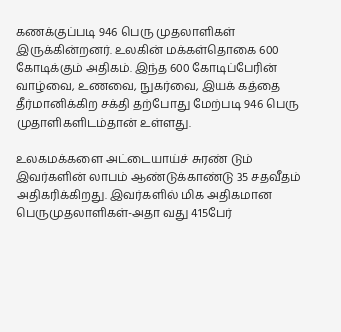கணக்குப்படி 946 பெரு முதலாளிகள் இருக்கின்றனர். உலகின் மக்கள்தொகை 600 கோடிக்கும் அதிகம். இந்த 600 கோடிப்பேரின் வாழ்வை, உணவை, நுகர்வை, இயக் கத்தை தீர்மானிக்கிற சக்தி தற்போது மேற்படி 946 பெரு முதாளிகளிடம்தான் உள்ளது.

உலகமக்களை அட்டையாய்ச் சுரண் டும் இவர்களின் லாபம் ஆண்டுக்காண்டு 35 சதவீதம் அதிகரிக்கிறது. இவர்களில் மிக அதிகமான பெருமுதலாளிகள்-அதா வது 415பேர்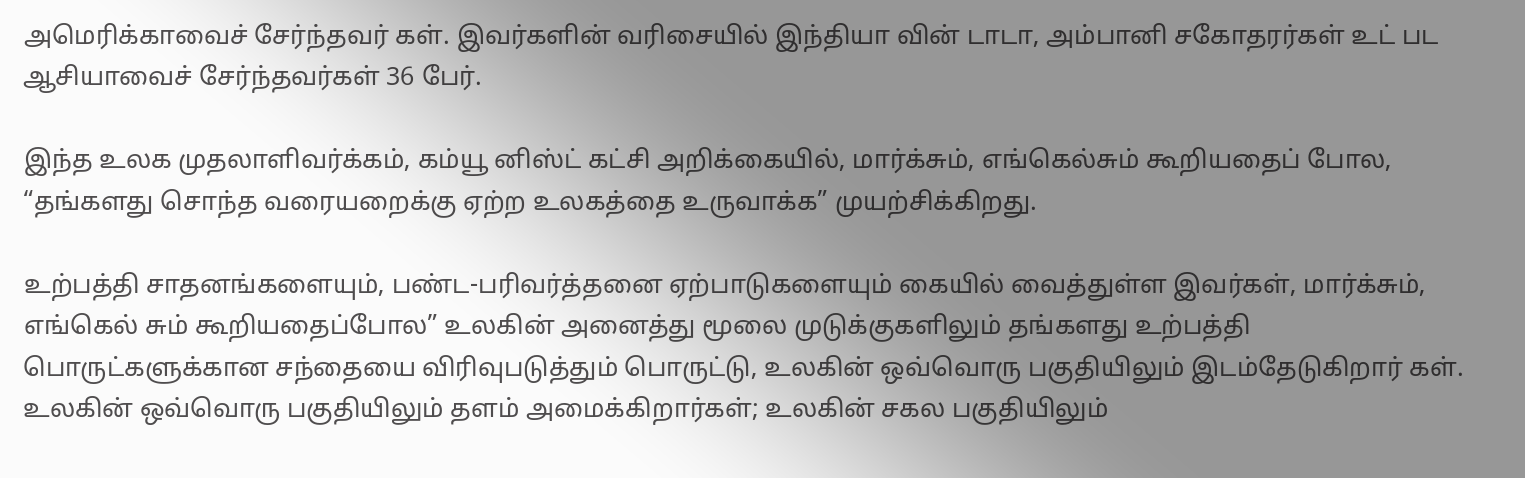அமெரிக்காவைச் சேர்ந்தவர் கள். இவர்களின் வரிசையில் இந்தியா வின் டாடா, அம்பானி சகோதரர்கள் உட் பட ஆசியாவைச் சேர்ந்தவர்கள் 36 பேர்.

இந்த உலக முதலாளிவர்க்கம், கம்யூ னிஸ்ட் கட்சி அறிக்கையில், மார்க்சும், எங்கெல்சும் கூறியதைப் போல, “தங்களது சொந்த வரையறைக்கு ஏற்ற உலகத்தை உருவாக்க” முயற்சிக்கிறது.

உற்பத்தி சாதனங்களையும், பண்ட-பரிவர்த்தனை ஏற்பாடுகளையும் கையில் வைத்துள்ள இவர்கள், மார்க்சும், எங்கெல் சும் கூறியதைப்போல” உலகின் அனைத்து மூலை முடுக்குகளிலும் தங்களது உற்பத்தி பொருட்களுக்கான சந்தையை விரிவுபடுத்தும் பொருட்டு, உலகின் ஒவ்வொரு பகுதியிலும் இடம்தேடுகிறார் கள். உலகின் ஒவ்வொரு பகுதியிலும் தளம் அமைக்கிறார்கள்; உலகின் சகல பகுதியிலும்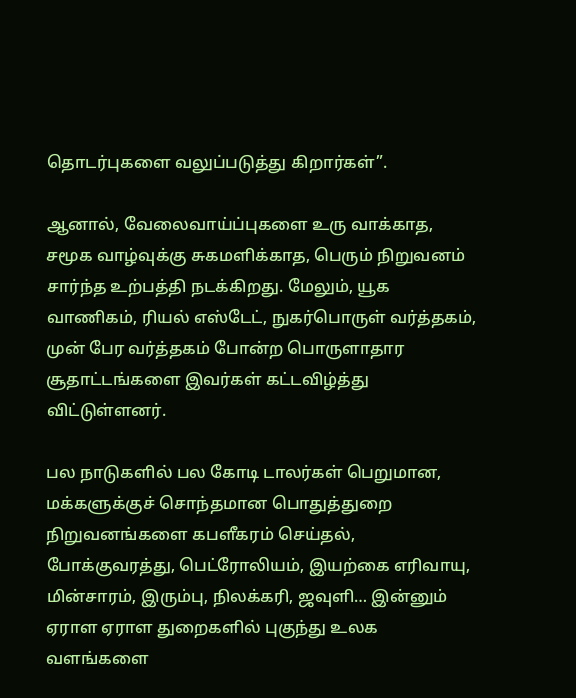தொடர்புகளை வலுப்படுத்து கிறார்கள்”.

ஆனால், வேலைவாய்ப்புகளை உரு வாக்காத, சமூக வாழ்வுக்கு சுகமளிக்காத, பெரும் நிறுவனம் சார்ந்த உற்பத்தி நடக்கிறது. மேலும், யூக வாணிகம், ரியல் எஸ்டேட், நுகர்பொருள் வர்த்தகம், முன் பேர வர்த்தகம் போன்ற பொருளாதார சூதாட்டங்களை இவர்கள் கட்டவிழ்த்து விட்டுள்ளனர்.

பல நாடுகளில் பல கோடி டாலர்கள் பெறுமான, மக்களுக்குச் சொந்தமான பொதுத்துறை நிறுவனங்களை கபளீகரம் செய்தல், போக்குவரத்து, பெட்ரோலியம், இயற்கை எரிவாயு, மின்சாரம், இரும்பு, நிலக்கரி, ஜவுளி… இன்னும் ஏராள ஏராள துறைகளில் புகுந்து உலக வளங்களை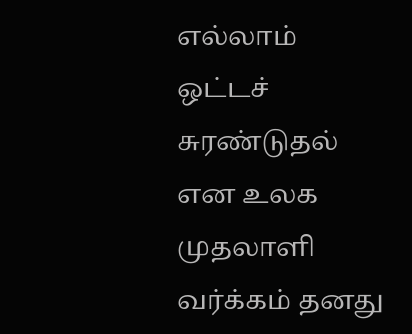எல்லாம் ஒட்டச் சுரண்டுதல் என உலக முதலாளி வர்க்கம் தனது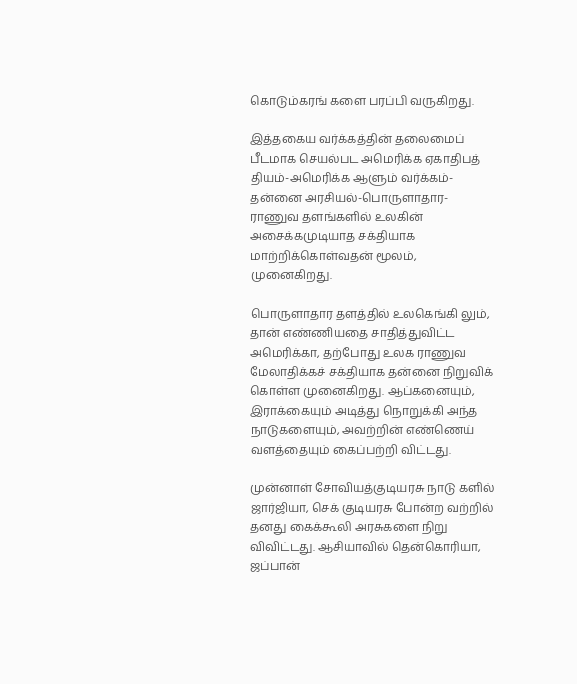கொடும்கரங் களை பரப்பி வருகிறது.

இத்தகைய வர்க்கத்தின் தலைமைப் பீடமாக செயல்பட அமெரிக்க ஏகாதிபத் தியம்-அமெரிக்க ஆளும் வர்க்கம்-தன்னை அரசியல்-பொருளாதார-ராணுவ தளங்களில் உலகின் அசைக்கமுடியாத சக்தியாக மாற்றிக்கொள்வதன் மூலம், முனைகிறது.

பொருளாதார தளத்தில் உலகெங்கி லும், தான் எண்ணியதை சாதித்துவிட்ட அமெரிக்கா, தற்போது உலக ராணுவ மேலாதிக்கச் சக்தியாக தன்னை நிறுவிக் கொள்ள முனைகிறது. ஆப்கனையும், இராக்கையும் அடித்து நொறுக்கி அந்த நாடுகளையும், அவற்றின் எண்ணெய் வளத்தையும் கைப்பற்றி விட்டது.

முன்னாள் சோவியத்குடியரசு நாடு களில் ஜார்ஜியா, செக் குடியரசு போன்ற வற்றில் தனது கைக்கூலி அரசுகளை நிறு விவிட்டது. ஆசியாவில் தென்கொரியா, ஜப்பான்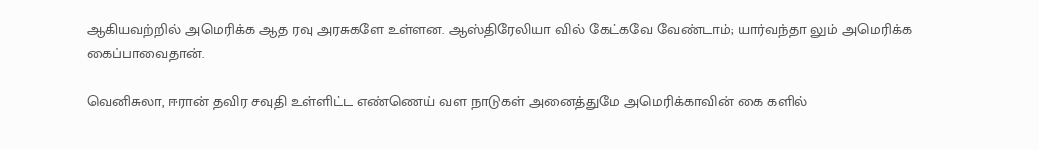ஆகியவற்றில் அமெரிக்க ஆத ரவு அரசுகளே உள்ளன. ஆஸ்திரேலியா வில் கேட்கவே வேண்டாம்; யார்வந்தா லும் அமெரிக்க கைப்பாவைதான்.

வெனிசுலா, ஈரான் தவிர சவுதி உள்ளிட்ட எண்ணெய் வள நாடுகள் அனைத்துமே அமெரிக்காவின் கை களில்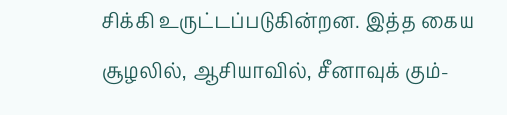சிக்கி உருட்டப்படுகின்றன. இத்த கைய சூழலில், ஆசியாவில், சீனாவுக் கும்-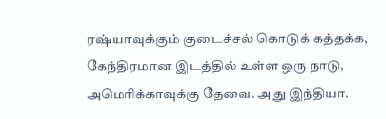ரஷ்யாவுக்கும் குடைச்சல் கொடுக் கத்தக்க, கேந்திரமான இடத்தில் உள்ள ஒரு நாடு, அமெரிக்காவுக்கு தேவை. அது இந்தியா.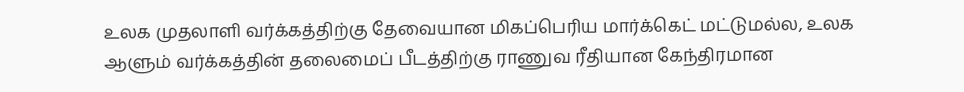உலக முதலாளி வர்க்கத்திற்கு தேவையான மிகப்பெரிய மார்க்கெட் மட்டுமல்ல, உலக ஆளும் வர்க்கத்தின் தலைமைப் பீடத்திற்கு ராணுவ ரீதியான கேந்திரமான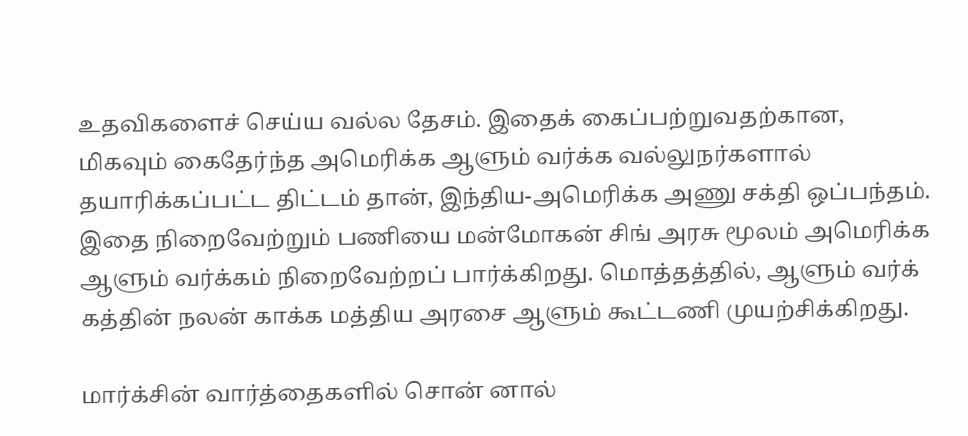உதவிகளைச் செய்ய வல்ல தேசம். இதைக் கைப்பற்றுவதற்கான, மிகவும் கைதேர்ந்த அமெரிக்க ஆளும் வர்க்க வல்லுநர்களால் தயாரிக்கப்பட்ட திட்டம் தான், இந்திய-அமெரிக்க அணு சக்தி ஒப்பந்தம். இதை நிறைவேற்றும் பணியை மன்மோகன் சிங் அரசு மூலம் அமெரிக்க ஆளும் வர்க்கம் நிறைவேற்றப் பார்க்கிறது. மொத்தத்தில், ஆளும் வர்க் கத்தின் நலன் காக்க மத்திய அரசை ஆளும் கூட்டணி முயற்சிக்கிறது.

மார்க்சின் வார்த்தைகளில் சொன் னால்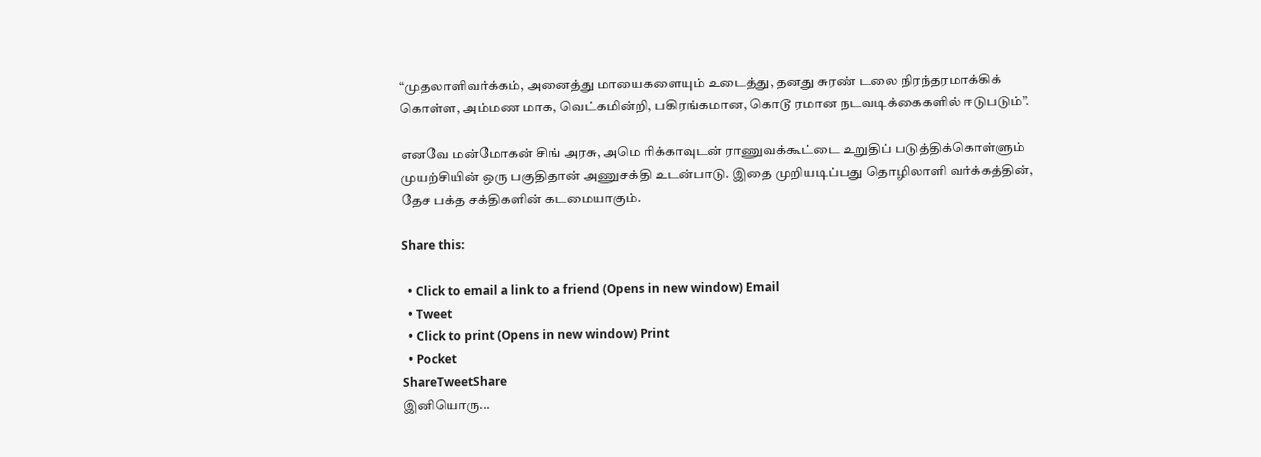“முதலாளிவர்க்கம், அனைத்து மாயைகளையும் உடைத்து, தனது சுரண் டலை நிரந்தரமாக்கிக் கொள்ள, அம்மண மாக, வெட்கமின்றி, பகிரங்கமான, கொடூ ரமான நடவடிக்கைகளில் ஈடுபடும்”.

எனவே மன்மோகன் சிங் அரசு, அமெ ரிக்காவுடன் ராணுவக்கூட்டை உறுதிப் படுத்திக்கொள்ளும் முயற்சியின் ஒரு பகுதிதான் அணுசக்தி உடன்பாடு. இதை முறியடிப்பது தொழிலாளி வர்க்கத்தின், தேச பக்த சக்திகளின் கடமையாகும்.

Share this:

  • Click to email a link to a friend (Opens in new window) Email
  • Tweet
  • Click to print (Opens in new window) Print
  • Pocket
ShareTweetShare
இனியொரு...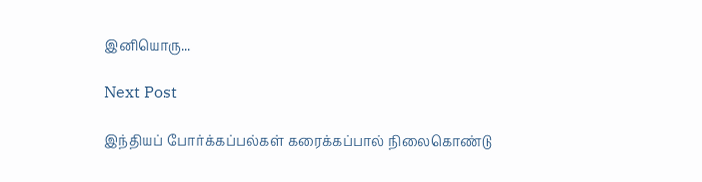இனியொரு...

Next Post

இந்தியப் போர்க்கப்பல்கள் கரைக்கப்பால் நிலைகொண்டு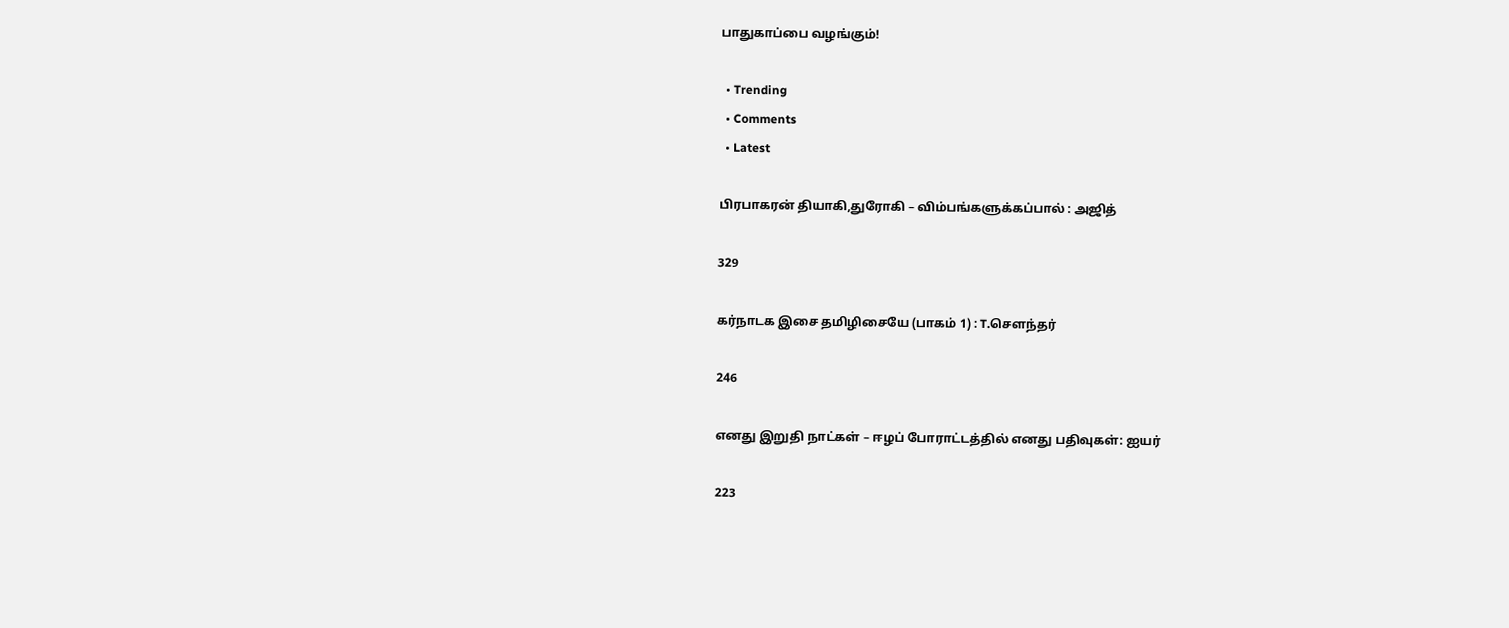பாதுகாப்பை வழங்கும்!

  • Trending
  • Comments
  • Latest

பிரபாகரன் தியாகி,துரோகி – விம்பங்களுக்கப்பால் : அஜித்

329

கர்நாடக இசை தமிழிசையே (பாகம் 1) : T.செளந்தர்

246

எனது இறுதி நாட்கள் – ஈழப் போராட்டத்தில் எனது பதிவுகள்: ஐயர்

223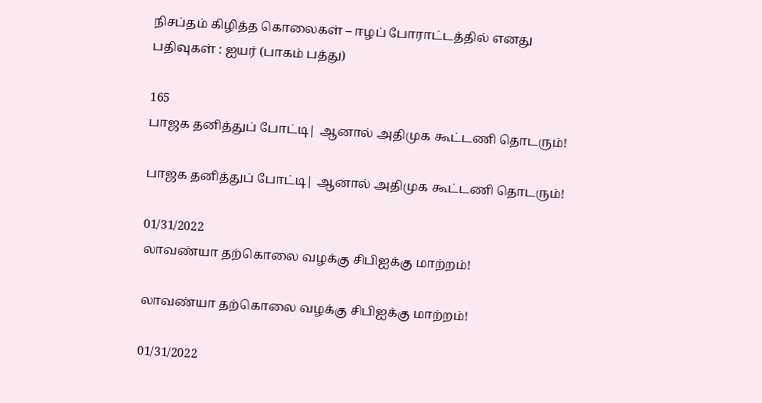நிசப்தம் கிழித்த கொலைகள் – ஈழப் போராட்டத்தில் எனது பதிவுகள் : ஐயர் (பாகம் பத்து)

165
பாஜக தனித்துப் போட்டி| ஆனால் அதிமுக கூட்டணி தொடரும்!

பாஜக தனித்துப் போட்டி| ஆனால் அதிமுக கூட்டணி தொடரும்!

01/31/2022
லாவண்யா தற்கொலை வழக்கு சிபிஐக்கு மாற்றம்!

லாவண்யா தற்கொலை வழக்கு சிபிஐக்கு மாற்றம்!

01/31/2022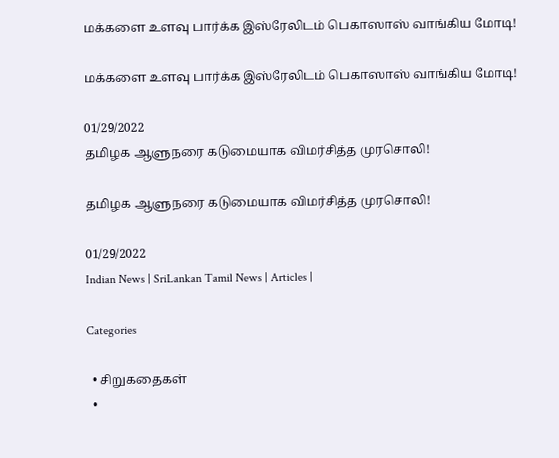மக்களை உளவு பார்க்க இஸ்ரேலிடம் பெகாஸாஸ் வாங்கிய மோடி!

மக்களை உளவு பார்க்க இஸ்ரேலிடம் பெகாஸாஸ் வாங்கிய மோடி!

01/29/2022
தமிழக ஆளுநரை கடுமையாக விமர்சித்த முரசொலி!

தமிழக ஆளுநரை கடுமையாக விமர்சித்த முரசொலி!

01/29/2022
Indian News | SriLankan Tamil News | Articles |

Categories

  • சிறுகதைகள்
  •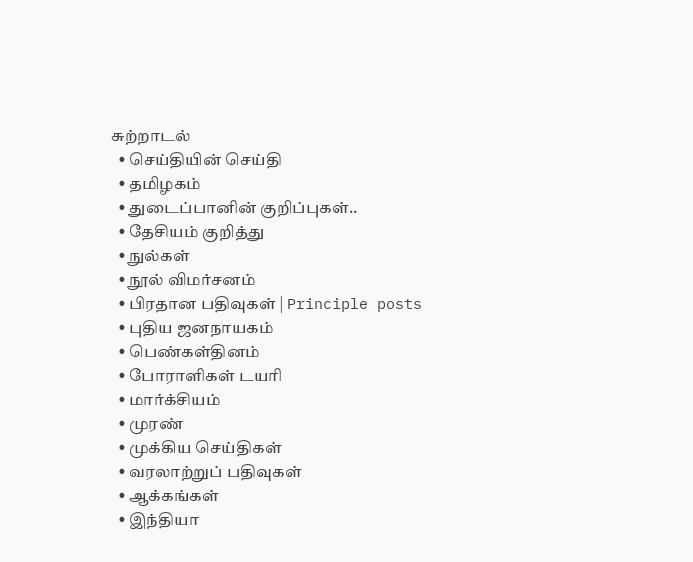சுற்றாடல்
  • செய்தியின் செய்தி
  • தமிழகம்
  • துடைப்பானின் குறிப்புகள்..
  • தேசியம் குறித்து
  • நுல்கள்
  • நூல் விமர்சனம்
  • பிரதான பதிவுகள் | Principle posts
  • புதிய ஜனநாயகம்
  • பெண்கள்தினம்
  • போராளிகள் டயரி
  • மார்க்சியம்
  • முரண்
  • முக்கிய செய்திகள்
  • வரலாற்றுப் பதிவுகள்
  • ஆக்கங்கள்
  • இந்தியா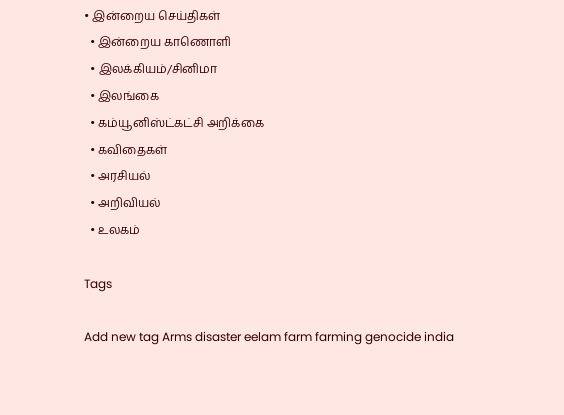• இன்றைய செய்திகள்
  • இன்றைய காணொளி
  • இலக்கியம்/சினிமா
  • இலங்கை
  • கம்யூனிஸ்ட்கட்சி அறிக்கை
  • கவிதைகள்
  • அரசியல்
  • அறிவியல்
  • உலகம்

Tags

Add new tag Arms disaster eelam farm farming genocide india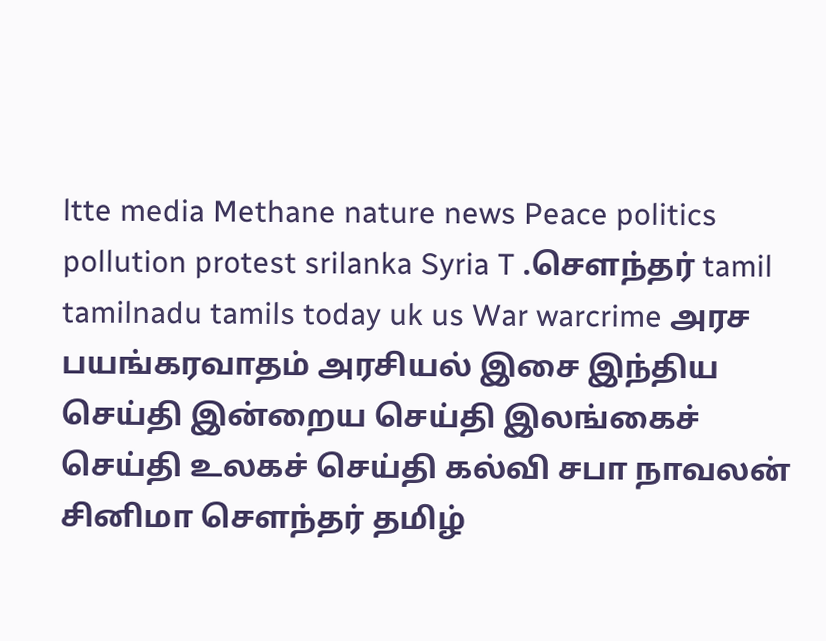ltte media Methane nature news Peace politics pollution protest srilanka Syria T .சௌந்தர் tamil tamilnadu tamils today uk us War warcrime அரச பயங்கரவாதம் அரசியல் இசை இந்திய செய்தி இன்றைய செய்தி இலங்கைச் செய்தி உலகச் செய்தி கல்வி சபா நாவலன் சினிமா சௌந்தர் தமிழ்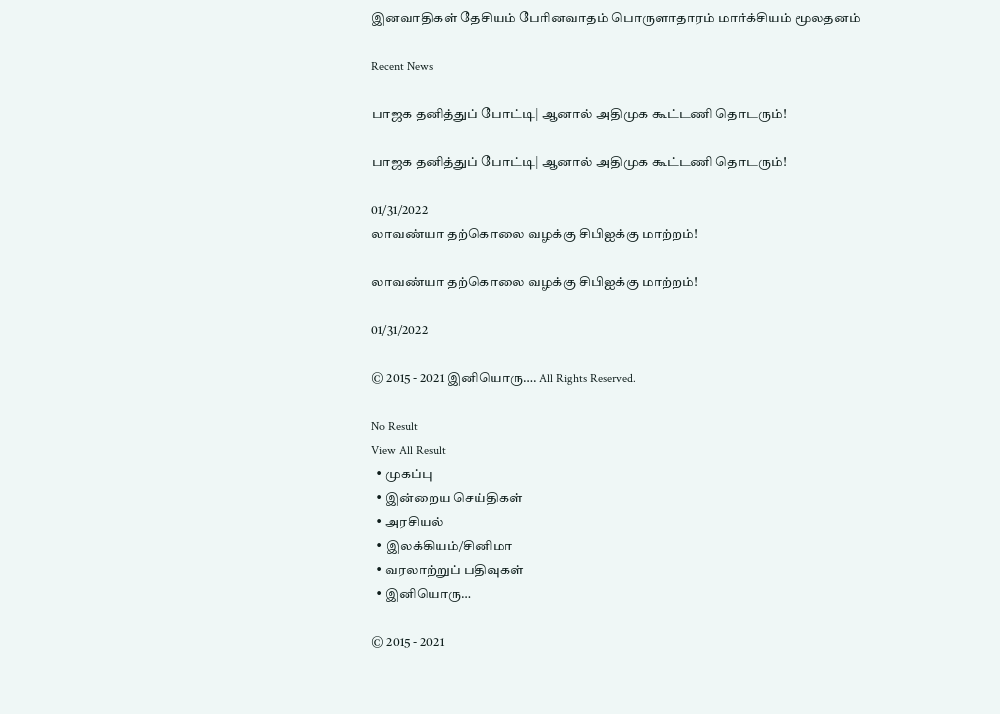இனவாதிகள் தேசியம் பேரினவாதம் பொருளாதாரம் மார்க்சியம் மூலதனம்

Recent News

பாஜக தனித்துப் போட்டி| ஆனால் அதிமுக கூட்டணி தொடரும்!

பாஜக தனித்துப் போட்டி| ஆனால் அதிமுக கூட்டணி தொடரும்!

01/31/2022
லாவண்யா தற்கொலை வழக்கு சிபிஐக்கு மாற்றம்!

லாவண்யா தற்கொலை வழக்கு சிபிஐக்கு மாற்றம்!

01/31/2022

© 2015 - 2021 இனியொரு…. All Rights Reserved.

No Result
View All Result
  • முகப்பு
  • இன்றைய செய்திகள்
  • அரசியல்
  • இலக்கியம்/சினிமா
  • வரலாற்றுப் பதிவுகள்
  • இனியொரு…

© 2015 - 2021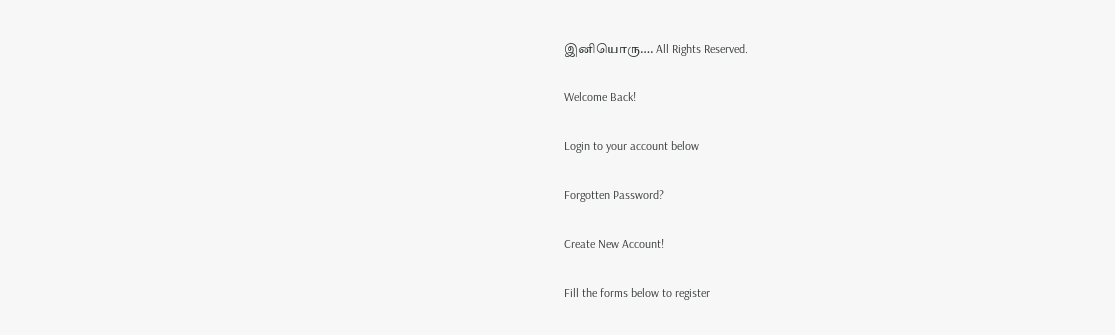இனியொரு…. All Rights Reserved.

Welcome Back!

Login to your account below

Forgotten Password?

Create New Account!

Fill the forms below to register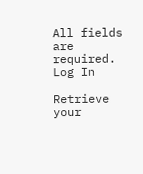All fields are required. Log In

Retrieve your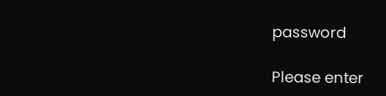password

Please enter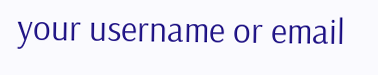your username or email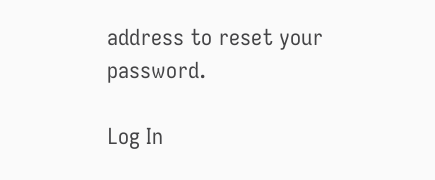address to reset your password.

Log In